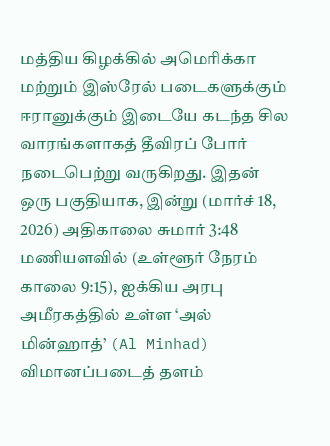மத்திய கிழக்கில் அமெரிக்கா மற்றும் இஸ்ரேல் படைகளுக்கும் ஈரானுக்கும் இடையே கடந்த சில வாரங்களாகத் தீவிரப் போர் நடைபெற்று வருகிறது. இதன் ஒரு பகுதியாக, இன்று (மார்ச் 18, 2026) அதிகாலை சுமார் 3:48 மணியளவில் (உள்ளூர் நேரம் காலை 9:15), ஐக்கிய அரபு அமீரகத்தில் உள்ள ‘அல் மின்ஹாத்’ (Al Minhad) விமானப்படைத் தளம்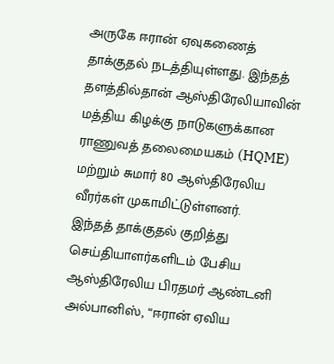அருகே ஈரான் ஏவுகணைத் தாக்குதல் நடத்தியுள்ளது. இந்தத் தளத்தில்தான் ஆஸ்திரேலியாவின் மத்திய கிழக்கு நாடுகளுக்கான ராணுவத் தலைமையகம் (HQME) மற்றும் சுமார் 80 ஆஸ்திரேலிய வீரர்கள் முகாமிட்டுள்ளனர்.
இந்தத் தாக்குதல் குறித்து செய்தியாளர்களிடம் பேசிய ஆஸ்திரேலிய பிரதமர் ஆண்டனி அல்பானிஸ், “ஈரான் ஏவிய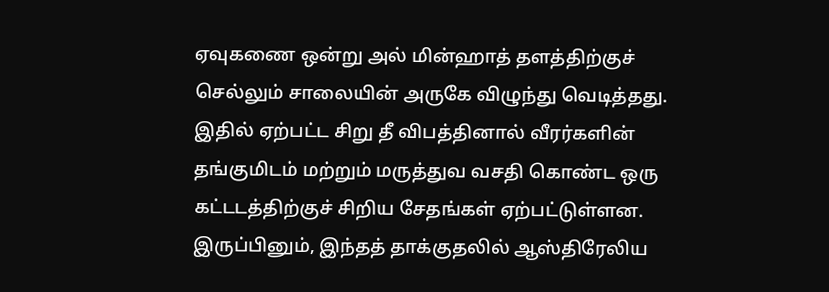ஏவுகணை ஒன்று அல் மின்ஹாத் தளத்திற்குச் செல்லும் சாலையின் அருகே விழுந்து வெடித்தது. இதில் ஏற்பட்ட சிறு தீ விபத்தினால் வீரர்களின் தங்குமிடம் மற்றும் மருத்துவ வசதி கொண்ட ஒரு கட்டடத்திற்குச் சிறிய சேதங்கள் ஏற்பட்டுள்ளன. இருப்பினும், இந்தத் தாக்குதலில் ஆஸ்திரேலிய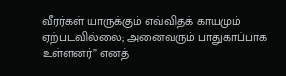வீரர்கள் யாருக்கும் எவ்விதக் காயமும் ஏற்படவில்லை; அனைவரும் பாதுகாப்பாக உள்ளனர்” எனத்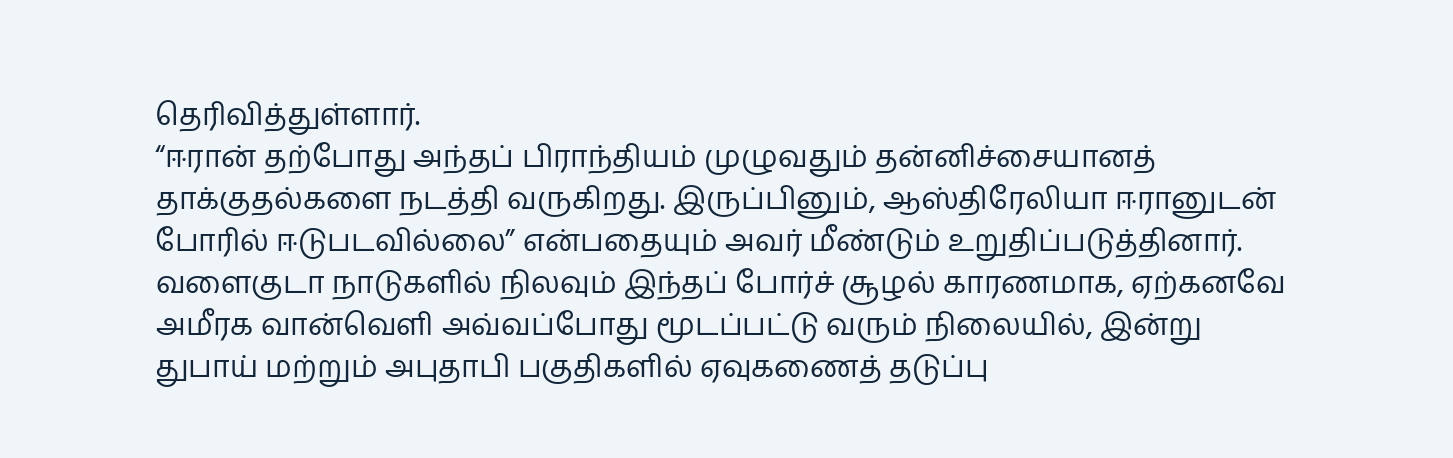தெரிவித்துள்ளார்.
“ஈரான் தற்போது அந்தப் பிராந்தியம் முழுவதும் தன்னிச்சையானத் தாக்குதல்களை நடத்தி வருகிறது. இருப்பினும், ஆஸ்திரேலியா ஈரானுடன் போரில் ஈடுபடவில்லை” என்பதையும் அவர் மீண்டும் உறுதிப்படுத்தினார். வளைகுடா நாடுகளில் நிலவும் இந்தப் போர்ச் சூழல் காரணமாக, ஏற்கனவே அமீரக வான்வெளி அவ்வப்போது மூடப்பட்டு வரும் நிலையில், இன்று துபாய் மற்றும் அபுதாபி பகுதிகளில் ஏவுகணைத் தடுப்பு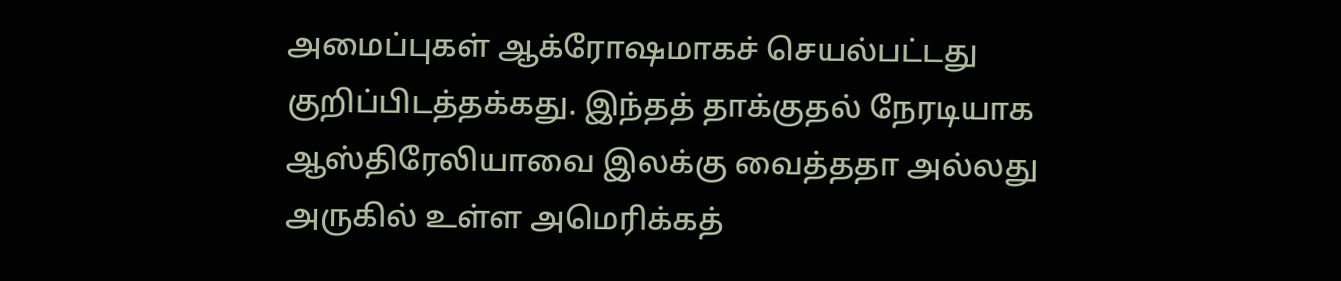அமைப்புகள் ஆக்ரோஷமாகச் செயல்பட்டது குறிப்பிடத்தக்கது. இந்தத் தாக்குதல் நேரடியாக ஆஸ்திரேலியாவை இலக்கு வைத்ததா அல்லது அருகில் உள்ள அமெரிக்கத்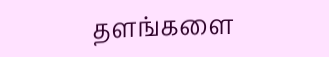தளங்களை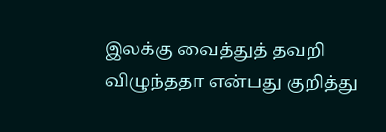இலக்கு வைத்துத் தவறி விழுந்ததா என்பது குறித்து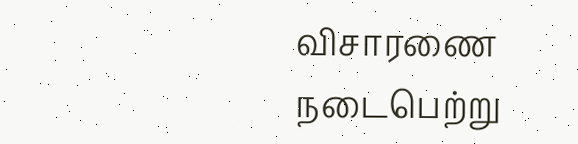விசாரணை நடைபெற்று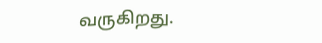வருகிறது.